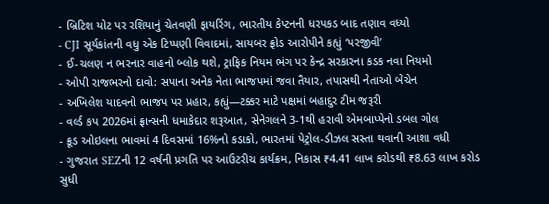- બ્રિટિશ યોટ પર રશિયાનું ચેતવણી ફાયરિંગ, ભારતીય કેપ્ટનની ધરપકડ બાદ તણાવ વધ્યો
- CJI સૂર્યકાંતની વધુ એક ટિપ્પણી વિવાદમાં, સાયબર ફ્રોડ આરોપીને કહ્યું ‘પરજીવી’
- ઈ-ચલણ ન ભરનાર વાહનો બ્લોક થશે, ટ્રાફિક નિયમ ભંગ પર કેન્દ્ર સરકારના કડક નવા નિયમો
- ઓપી રાજભરનો દાવો: સપાના અનેક નેતા ભાજપમાં જવા તૈયાર, તપાસથી નેતાઓ બેચેન
- અખિલેશ યાદવનો ભાજપ પર પ્રહાર, કહ્યું—ટક્કર માટે પક્ષમાં બહાદુર ટીમ જરૂરી
- વર્લ્ડ કપ 2026માં ફ્રાન્સની ધમાકેદાર શરૂઆત, સેનેગલને 3-1થી હરાવી એમબાપ્પેનો ડબલ ગોલ
- ક્રૂડ ઓઇલના ભાવમાં 4 દિવસમાં 16%નો કડાકો, ભારતમાં પેટ્રોલ-ડીઝલ સસ્તા થવાની આશા વધી
- ગુજરાત SEZની 12 વર્ષની પ્રગતિ પર આઉટરીચ કાર્યક્રમ, નિકાસ ₹4.41 લાખ કરોડથી ₹8.63 લાખ કરોડ સુધી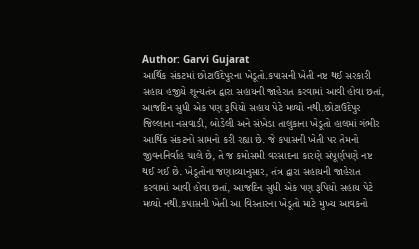Author: Garvi Gujarat
આર્થિક સંકટમાં છોટાઉદેપુરના ખેડૂતો.કપાસની ખેતી નષ્ટ થઈ સરકારી સહાય હજીયે શૂન્યતંત્ર દ્વારા સહાયની જાહેરાત કરવામાં આવી હોવા છતાં, આજદિન સુધી એક પણ રૂપિયો સહાય પેટે મળ્યો નથી.છોટાઉદેપુર જિલ્લાના નસવાડી, બોડેલી અને સંખેડા તાલુકાના ખેડૂતો હાલમાં ગંભીર આર્થિક સંકટનો સામનો કરી રહ્યા છે. જે કપાસની ખેતી પર તેમનો જીવનનિર્વાહ ચાલે છે, તે જ કમોસમી વરસાદના કારણે સંપૂર્ણપણે નષ્ટ થઈ ગઈ છે. ખેડૂતોના જણાવ્યાનુસાર, તંત્ર દ્વારા સહાયની જાહેરાત કરવામાં આવી હોવા છતાં, આજદિન સુધી એક પણ રૂપિયો સહાય પેટે મળ્યો નથી.કપાસની ખેતી આ વિસ્તારના ખેડૂતો માટે મુખ્ય આવકનો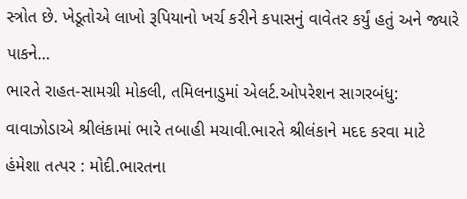સ્ત્રોત છે. ખેડૂતોએ લાખો રૂપિયાનો ખર્ચ કરીને કપાસનું વાવેતર કર્યું હતું અને જ્યારે પાકને…
ભારતે રાહત-સામગ્રી મોકલી, તમિલનાડુમાં એલર્ટ.ઓપરેશન સાગરબંધુ: વાવાઝોડાએ શ્રીલંકામાં ભારે તબાહી મચાવી.ભારતે શ્રીલંકાને મદદ કરવા માટે હંમેશા તત્પર : મોદી.ભારતના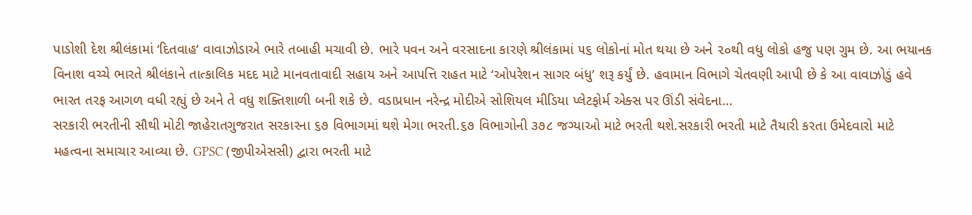પાડોશી દેશ શ્રીલંકામાં ‘દિતવાહ‘ વાવાઝોડાએ ભારે તબાહી મચાવી છે. ભારે પવન અને વરસાદના કારણે શ્રીલંકામાં ૫૬ લોકોનાં મોત થયા છે અને ૨૦થી વધુ લોકો હજુ પણ ગુમ છે. આ ભયાનક વિનાશ વચ્ચે ભારતે શ્રીલંકાને તાત્કાલિક મદદ માટે માનવતાવાદી સહાય અને આપત્તિ રાહત માટે ‘ઓપરેશન સાગર બંધુ’ શરૂ કર્યું છે. હવામાન વિભાગે ચેતવણી આપી છે કે આ વાવાઝોડું હવે ભારત તરફ આગળ વધી રહ્યું છે અને તે વધુ શક્તિશાળી બની શકે છે. વડાપ્રધાન નરેન્દ્ર મોદીએ સોશિયલ મીડિયા પ્લેટફોર્મ એક્સ પર ઊંડી સંવેદના…
સરકારી ભરતીની સૌથી મોટી જાહેરાતગુજરાત સરકારના ૬૭ વિભાગમાં થશે મેગા ભરતી.૬૭ વિભાગોની ૩૭૮ જગ્યાઓ માટે ભરતી થશે.સરકારી ભરતી માટે તૈયારી કરતા ઉમેદવારો માટે મહત્વના સમાચાર આવ્યા છે. GPSC (જીપીએસસી) દ્વારા ભરતી માટે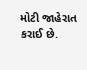મોટી જાહેરાત કરાઈ છે.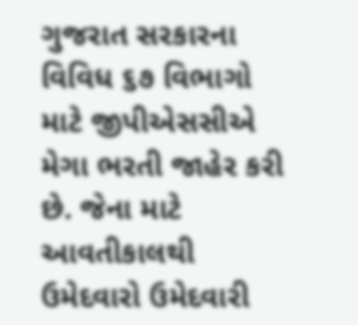ગુજરાત સરકારના વિવિધ ૬૭ વિભાગો માટે જીપીએસસીએ મેગા ભરતી જાહેર કરી છે. જેના માટે આવતીકાલથી ઉમેદવારો ઉમેદવારી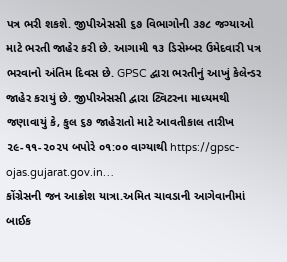પત્ર ભરી શકશે. જીપીએસસી ૬૭ વિભાગોની ૩૭૮ જગ્યાઓ માટે ભરતી જાહેર કરી છે. આગામી ૧૩ ડિસેમ્બર ઉમેદવારી પત્ર ભરવાનો અંતિમ દિવસ છે. GPSC દ્વારા ભરતીનું આખું કેલેન્ડર જાહેર કરાયું છે. જીપીએસસી દ્વારા ટ્વિટરના માધ્યમથી જણાવાયું કે, કુલ ૬૭ જાહેરાતો માટે આવતીકાલ તારીખ ૨૯-૧૧-૨૦૨૫ બપોરે ૦૧:૦૦ વાગ્યાથી https://gpsc-ojas.gujarat.gov.in…
કોંગ્રેસની જન આક્રોશ યાત્રા.અમિત ચાવડાની આગેવાનીમાં બાઈક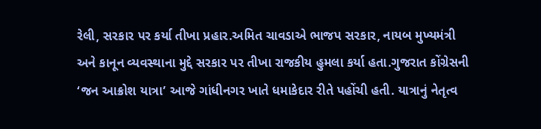રેલી, સરકાર પર કર્યા તીખા પ્રહાર.અમિત ચાવડાએ ભાજપ સરકાર, નાયબ મુખ્યમંત્રી અને કાનૂન વ્યવસ્થાના મુદ્દે સરકાર પર તીખા રાજકીય હુમલા કર્યા હતા.ગુજરાત કોંગ્રેસની ‘જન આક્રોશ યાત્રા’ આજે ગાંધીનગર ખાતે ધમાકેદાર રીતે પહોંચી હતી. યાત્રાનું નેતૃત્વ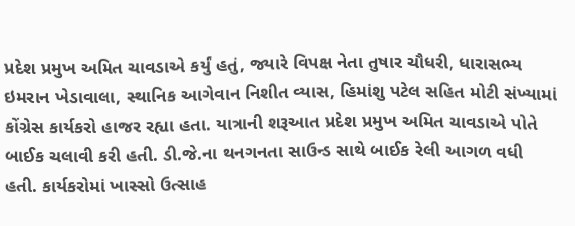પ્રદેશ પ્રમુખ અમિત ચાવડાએ કર્યું હતું, જ્યારે વિપક્ષ નેતા તુષાર ચૌધરી, ધારાસભ્ય ઇમરાન ખેડાવાલા, સ્થાનિક આગેવાન નિશીત વ્યાસ, હિમાંશુ પટેલ સહિત મોટી સંખ્યામાં કોંગ્રેસ કાર્યકરો હાજર રહ્યા હતા. યાત્રાની શરૂઆત પ્રદેશ પ્રમુખ અમિત ચાવડાએ પોતે બાઈક ચલાવી કરી હતી. ડી.જે.ના થનગનતા સાઉન્ડ સાથે બાઈક રેલી આગળ વધી હતી. કાર્યકરોમાં ખાસ્સો ઉત્સાહ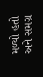મળ્યો હતો અને સમગ્ર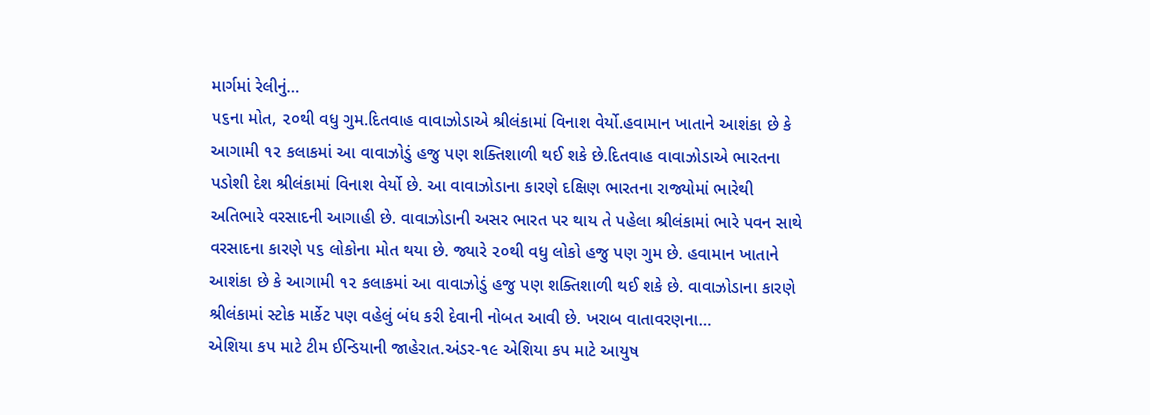માર્ગમાં રેલીનું…
૫૬ના મોત, ૨૦થી વધુ ગુમ.દિતવાહ વાવાઝોડાએ શ્રીલંકામાં વિનાશ વેર્યો.હવામાન ખાતાને આશંકા છે કે આગામી ૧૨ કલાકમાં આ વાવાઝોડું હજુ પણ શક્તિશાળી થઈ શકે છે.દિતવાહ વાવાઝોડાએ ભારતના પડોશી દેશ શ્રીલંકામાં વિનાશ વેર્યો છે. આ વાવાઝોડાના કારણે દક્ષિણ ભારતના રાજ્યોમાં ભારેથી અતિભારે વરસાદની આગાહી છે. વાવાઝોડાની અસર ભારત પર થાય તે પહેલા શ્રીલંકામાં ભારે પવન સાથે વરસાદના કારણે ૫૬ લોકોના મોત થયા છે. જ્યારે ૨૦થી વધુ લોકો હજુ પણ ગુમ છે. હવામાન ખાતાને આશંકા છે કે આગામી ૧૨ કલાકમાં આ વાવાઝોડું હજુ પણ શક્તિશાળી થઈ શકે છે. વાવાઝોડાના કારણે શ્રીલંકામાં સ્ટોક માર્કેટ પણ વહેલું બંધ કરી દેવાની નોબત આવી છે. ખરાબ વાતાવરણના…
એશિયા કપ માટે ટીમ ઈન્ડિયાની જાહેરાત.અંડર-૧૯ એશિયા કપ માટે આયુષ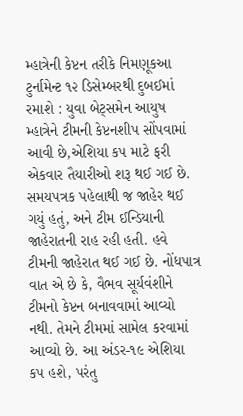મ્હાત્રેની કેપ્ટન તરીકે નિમણૂકઆ ટુર્નામેન્ટ ૧૨ ડિસેમ્બરથી દુબઈમાં રમાશે : યુવા બેટ્સમેન આયુષ મ્હાત્રેને ટીમની કેપ્ટનશીપ સોંપવામાં આવી છે,એશિયા કપ માટે ફરી એકવાર તૈયારીઓ શરૂ થઈ ગઈ છે. સમયપત્રક પહેલાથી જ જાહેર થઈ ગયું હતું, અને ટીમ ઈન્ડિયાની જાહેરાતની રાહ રહી હતી. હવે ટીમની જાહેરાત થઈ ગઈ છે. નોંધપાત્ર વાત એ છે કે, વૈભવ સૂર્યવંશીને ટીમનો કેપ્ટન બનાવવામાં આવ્યો નથી. તેમને ટીમમાં સામેલ કરવામાં આવ્યો છે. આ અંડર-૧૯ એશિયા કપ હશે, પરંતુ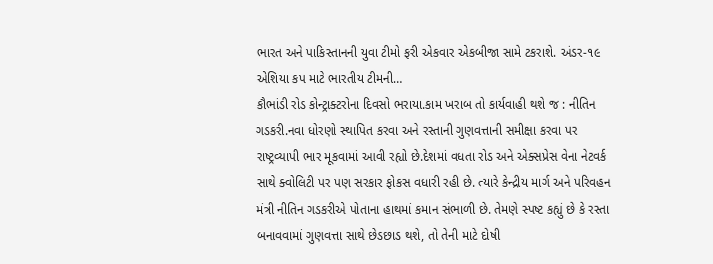ભારત અને પાકિસ્તાનની યુવા ટીમો ફરી એકવાર એકબીજા સામે ટકરાશે. અંડર-૧૯ એશિયા કપ માટે ભારતીય ટીમની…
કૌભાંડી રોડ કોન્ટ્રાક્ટરોના દિવસો ભરાયા.કામ ખરાબ તો કાર્યવાહી થશે જ : નીતિન ગડકરી.નવા ધોરણો સ્થાપિત કરવા અને રસ્તાની ગુણવત્તાની સમીક્ષા કરવા પર રાષ્ટ્રવ્યાપી ભાર મૂકવામાં આવી રહ્યો છે.દેશમાં વધતા રોડ અને એક્સપ્રેસ વેના નેટવર્ક સાથે ક્વોલિટી પર પણ સરકાર ફોકસ વધારી રહી છે. ત્યારે કેન્દ્રીય માર્ગ અને પરિવહન મંત્રી નીતિન ગડકરીએ પોતાના હાથમાં કમાન સંભાળી છે. તેમણે સ્પષ્ટ કહ્યું છે કે રસ્તા બનાવવામાં ગુણવત્તા સાથે છેડછાડ થશે, તો તેની માટે દોષી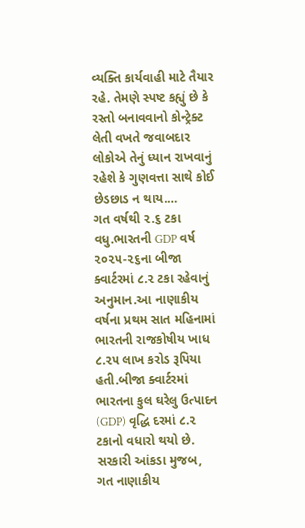વ્યક્તિ કાર્યવાહી માટે તૈયાર રહે. તેમણે સ્પષ્ટ કહ્યું છે કે રસ્તો બનાવવાનો કોન્ટ્રેક્ટ લેતી વખતે જવાબદાર લોકોએ તેનું ધ્યાન રાખવાનું રહેશે કે ગુણવત્તા સાથે કોઈ છેડછાડ ન થાય.…
ગત વર્ષથી ૨.૬ ટકા વધુ.ભારતની GDP વર્ષ ૨૦૨૫-૨૬ના બીજા ક્વાર્ટરમાં ૮.૨ ટકા રહેવાનું અનુમાન.આ નાણાકીય વર્ષના પ્રથમ સાત મહિનામાં ભારતની રાજકોષીય ખાધ ૮.૨૫ લાખ કરોડ રૂપિયા હતી.બીજા ક્વાર્ટરમાં ભારતના કુલ ઘરેલુ ઉત્પાદન (GDP) વૃદ્ધિ દરમાં ૮.૨ ટકાનો વધારો થયો છે. સરકારી આંકડા મુજબ, ગત નાણાકીય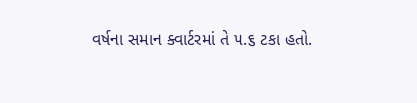વર્ષના સમાન ક્વાર્ટરમાં તે ૫.૬ ટકા હતો.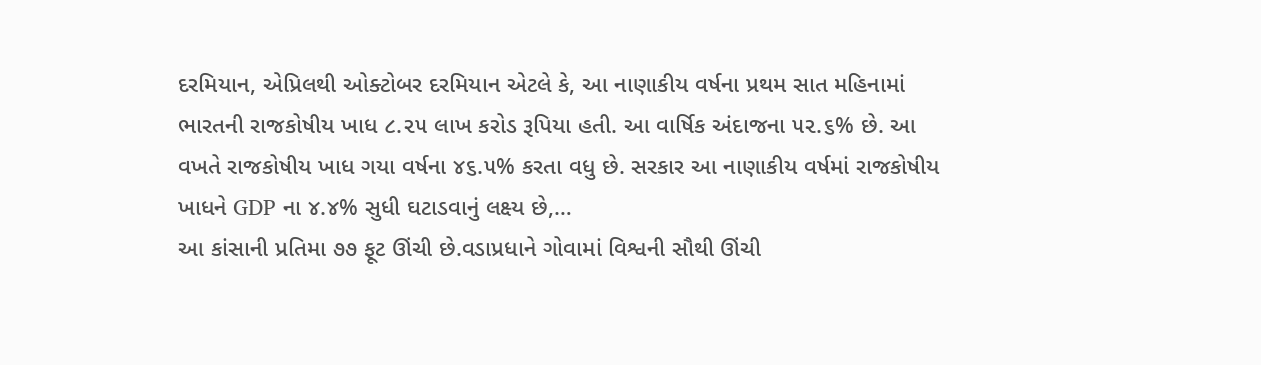દરમિયાન, એપ્રિલથી ઓક્ટોબર દરમિયાન એટલે કે, આ નાણાકીય વર્ષના પ્રથમ સાત મહિનામાં ભારતની રાજકોષીય ખાધ ૮.૨૫ લાખ કરોડ રૂપિયા હતી. આ વાર્ષિક અંદાજના ૫૨.૬% છે. આ વખતે રાજકોષીય ખાધ ગયા વર્ષના ૪૬.૫% કરતા વધુ છે. સરકાર આ નાણાકીય વર્ષમાં રાજકોષીય ખાધને GDP ના ૪.૪% સુધી ઘટાડવાનું લક્ષ્ય છે,…
આ કાંસાની પ્રતિમા ૭૭ ફૂટ ઊંચી છે.વડાપ્રધાને ગોવામાં વિશ્વની સૌથી ઊંચી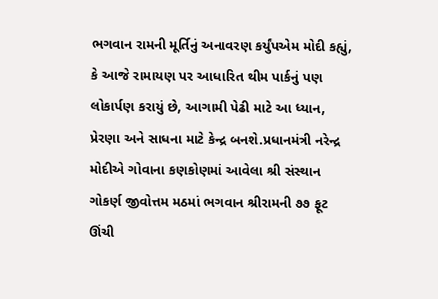ભગવાન રામની મૂર્તિનું અનાવરણ કર્યુંપએમ મોદી કહ્યું, કે આજે રામાયણ પર આધારિત થીમ પાર્કનું પણ લોકાર્પણ કરાયું છે, આગામી પેઢી માટે આ ધ્યાન, પ્રેરણા અને સાધના માટે કેન્દ્ર બનશે.પ્રધાનમંત્રી નરેન્દ્ર મોદીએ ગોવાના કણકોણમાં આવેલા શ્રી સંસ્થાન ગોકર્ણ જીવોત્તમ મઠમાં ભગવાન શ્રીરામની ૭૭ ફૂટ ઊંચી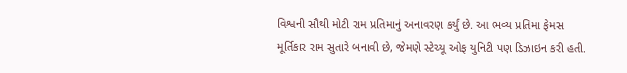વિશ્વની સૌથી મોટી રામ પ્રતિમાનું અનાવરણ કર્યું છે. આ ભવ્ય પ્રતિમા ફેમસ મૂર્તિકાર રામ સુતારે બનાવી છે, જેમણે સ્ટેચ્યૂ ઓફ યુનિટી પણ ડિઝાઇન કરી હતી.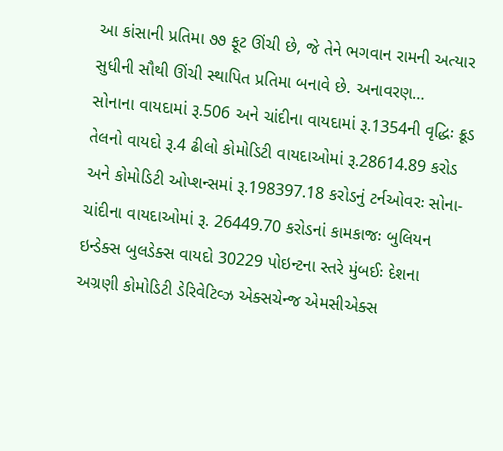આ કાંસાની પ્રતિમા ૭૭ ફૂટ ઊંચી છે, જે તેને ભગવાન રામની અત્યાર સુધીની સૌથી ઊંચી સ્થાપિત પ્રતિમા બનાવે છે. અનાવરણ…
સોનાના વાયદામાં રૂ.506 અને ચાંદીના વાયદામાં રૂ.1354ની વૃદ્ધિઃ ક્રૂડ તેલનો વાયદો રૂ.4 ઢીલો કોમોડિટી વાયદાઓમાં રૂ.28614.89 કરોડ અને કોમોડિટી ઓપ્શન્સમાં રૂ.198397.18 કરોડનું ટર્નઓવરઃ સોના-ચાંદીના વાયદાઓમાં રૂ. 26449.70 કરોડનાં કામકાજઃ બુલિયન ઇન્ડેક્સ બુલડેક્સ વાયદો 30229 પોઇન્ટના સ્તરે મુંબઈઃ દેશના અગ્રણી કોમોડિટી ડેરિવેટિવ્ઝ એક્સચેન્જ એમસીએક્સ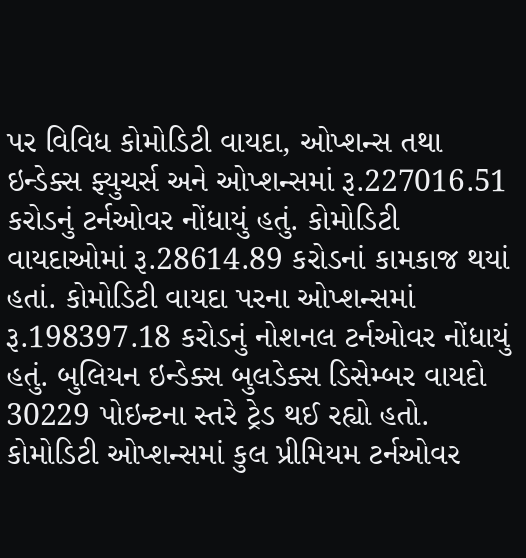પર વિવિધ કોમોડિટી વાયદા, ઓપ્શન્સ તથા ઇન્ડેક્સ ફ્યુચર્સ અને ઓપ્શન્સમાં રૂ.227016.51 કરોડનું ટર્નઓવર નોંધાયું હતું. કોમોડિટી વાયદાઓમાં રૂ.28614.89 કરોડનાં કામકાજ થયાં હતાં. કોમોડિટી વાયદા પરના ઓપ્શન્સમાં રૂ.198397.18 કરોડનું નોશનલ ટર્નઓવર નોંધાયું હતું. બુલિયન ઇન્ડેક્સ બુલડેક્સ ડિસેમ્બર વાયદો 30229 પોઇન્ટના સ્તરે ટ્રેડ થઈ રહ્યો હતો. કોમોડિટી ઓપ્શન્સમાં કુલ પ્રીમિયમ ટર્નઓવર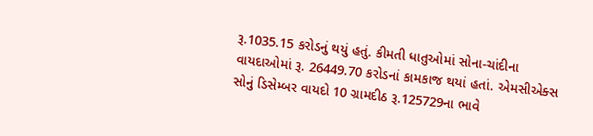રૂ.1035.15 કરોડનું થયું હતું. કીમતી ધાતુઓમાં સોના-ચાંદીના વાયદાઓમાં રૂ. 26449.70 કરોડનાં કામકાજ થયાં હતાં. એમસીએક્સ સોનું ડિસેમ્બર વાયદો 10 ગ્રામદીઠ રૂ.125729ના ભાવે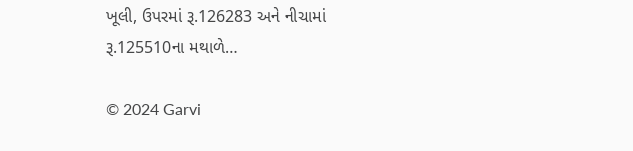ખૂલી, ઉપરમાં રૂ.126283 અને નીચામાં રૂ.125510ના મથાળે…

© 2024 Garvi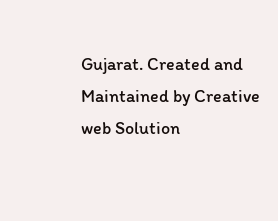Gujarat. Created and Maintained by Creative web Solution